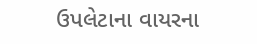ઉપલેટાના વાયરના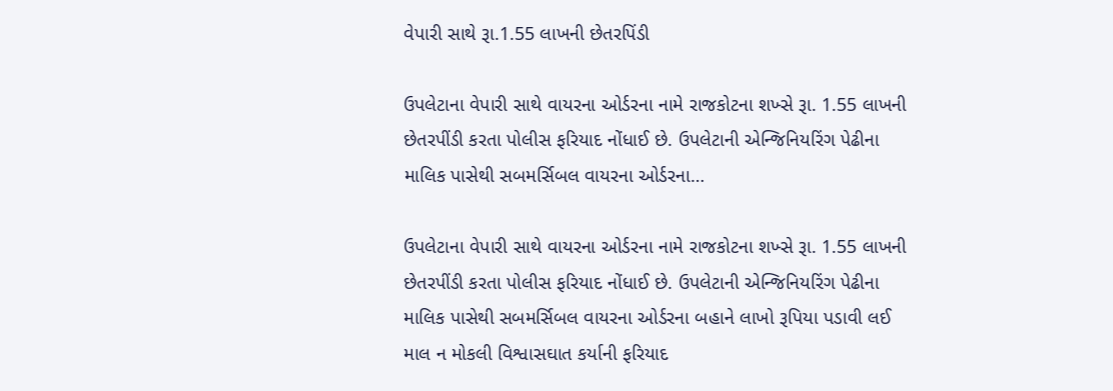વેપારી સાથે રૂા.1.55 લાખની છેતરપિંડી

ઉપલેટાના વેપારી સાથે વાયરના ઓર્ડરના નામે રાજકોટના શખ્સે રૂા. 1.55 લાખની છેતરપીંડી કરતા પોલીસ ફરિયાદ નોંધાઈ છે. ઉપલેટાની એન્જિનિયરિંગ પેઢીના માલિક પાસેથી સબમર્સિબલ વાયરના ઓર્ડરના…

ઉપલેટાના વેપારી સાથે વાયરના ઓર્ડરના નામે રાજકોટના શખ્સે રૂા. 1.55 લાખની છેતરપીંડી કરતા પોલીસ ફરિયાદ નોંધાઈ છે. ઉપલેટાની એન્જિનિયરિંગ પેઢીના માલિક પાસેથી સબમર્સિબલ વાયરના ઓર્ડરના બહાને લાખો રૂપિયા પડાવી લઈ માલ ન મોકલી વિશ્વાસઘાત કર્યાની ફરિયાદ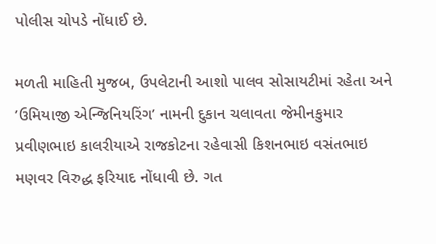પોલીસ ચોપડે નોંધાઈ છે.

મળતી માહિતી મુજબ, ઉપલેટાની આશો પાલવ સોસાયટીમાં રહેતા અને ’ઉમિયાજી એન્જિનિયરિંગ’ નામની દુકાન ચલાવતા જેમીનકુમાર પ્રવીણભાઇ કાલરીયાએ રાજકોટના રહેવાસી કિશનભાઇ વસંતભાઇ મણવર વિરુદ્ધ ફરિયાદ નોંધાવી છે. ગત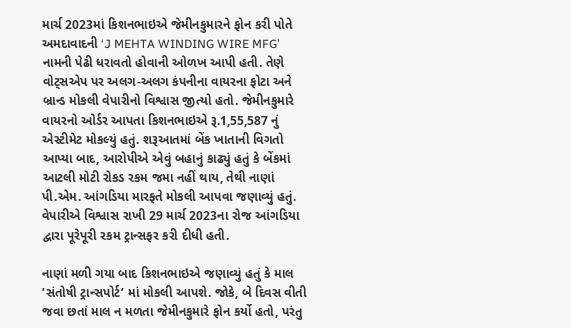માર્ચ 2023માં કિશનભાઇએ જેમીનકુમારને ફોન કરી પોતે અમદાવાદની ‘J MEHTA WINDING WIRE MFG’ નામની પેઢી ધરાવતો હોવાની ઓળખ આપી હતી. તેણે વોટ્સએપ પર અલગ-અલગ કંપનીના વાયરના ફોટા અને બ્રાન્ડ મોકલી વેપારીનો વિશ્વાસ જીત્યો હતો. જેમીનકુમારે વાયરનો ઓર્ડર આપતા કિશનભાઇએ રૂ.1,55,587 નું એસ્ટીમેટ મોકલ્યું હતું. શરૂઆતમાં બેંક ખાતાની વિગતો આપ્યા બાદ, આરોપીએ એવું બહાનું કાઢ્યું હતું કે બેંકમાં આટલી મોટી રોકડ રકમ જમા નહીં થાય, તેથી નાણાં પી.એમ. આંગડિયા મારફતે મોકલી આપવા જણાવ્યું હતું. વેપારીએ વિશ્વાસ રાખી 29 માર્ચ 2023ના રોજ આંગડિયા દ્વારા પૂરેપૂરી રકમ ટ્રાન્સફર કરી દીધી હતી.

નાણાં મળી ગયા બાદ કિશનભાઇએ જણાવ્યું હતું કે માલ ’સંતોષી ટ્રાન્સપોર્ટ’ માં મોકલી આપશે. જોકે, બે દિવસ વીતી જવા છતાં માલ ન મળતા જેમીનકુમારે ફોન કર્યો હતો, પરંતુ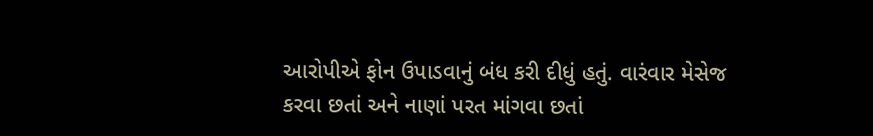આરોપીએ ફોન ઉપાડવાનું બંધ કરી દીધું હતું. વારંવાર મેસેજ કરવા છતાં અને નાણાં પરત માંગવા છતાં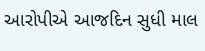આરોપીએ આજદિન સુધી માલ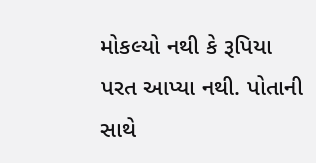મોકલ્યો નથી કે રૂપિયા પરત આપ્યા નથી. પોતાની સાથે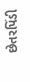છેતરપિંડી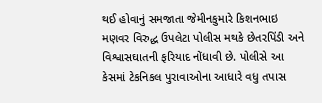થઈ હોવાનું સમજાતા જેમીનકુમારે કિશનભાઇ મણવર વિરુદ્ધ ઉપલેટા પોલીસ મથકે છેતરપિંડી અને વિશ્વાસઘાતની ફરિયાદ નોંધાવી છે. પોલીસે આ કેસમાં ટેકનિકલ પુરાવાઓના આધારે વધુ તપાસ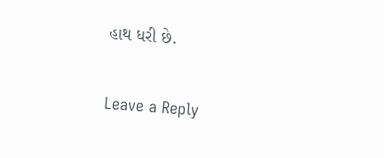હાથ ધરી છે.

Leave a Reply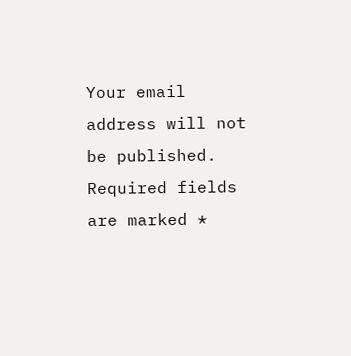Your email address will not be published. Required fields are marked *